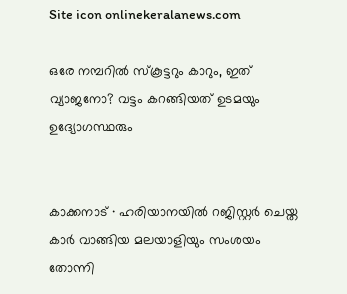Site icon onlinekeralanews.com

ഒരേ നമ്പറിൽ സ്കൂട്ടറും കാറും, ഇത് വ്യാജനോ? വട്ടം കറങ്ങിയത് ഉടമയും ഉദ്യോഗസ്ഥരും


കാക്കനാട് ∙ ഹരിയാനയിൽ റജിസ്റ്റർ ചെയ്ത കാർ വാങ്ങിയ മലയാളിയും സംശയം തോന്നി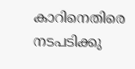കാറിനെതിരെ നടപടിക്കു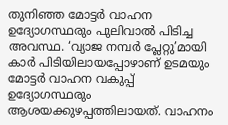തുനിഞ്ഞ മോട്ടർ വാഹന ഉദ്യോഗസ്ഥരും പുലിവാൽ പിടിച്ച അവസ്ഥ. ‘വ്യാജ നമ്പർ പ്ലേറ്റു’മായി കാർ പിടിയിലായപ്പോഴാണ് ഉടമയും മോട്ടർ വാഹന വകുപ്പ് ഉദ്യോഗസ്ഥരും ആശയക്കുഴപ്പത്തിലായത്. വാഹനം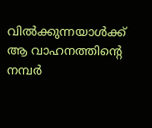വിൽക്കുന്നയാൾക്ക് ആ വാഹനത്തിന്റെ നമ്പർ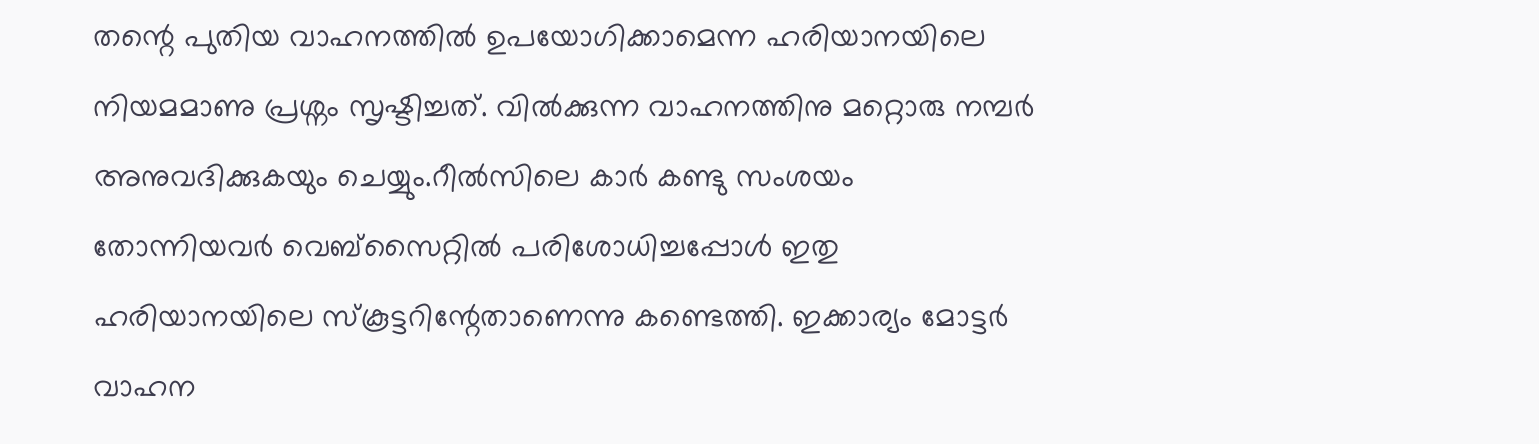തന്റെ പുതിയ വാഹനത്തിൽ ഉപയോഗിക്കാമെന്ന ഹരിയാനയിലെ നിയമമാണു പ്രശ്നം സൃഷ്ടിച്ചത്. വിൽക്കുന്ന വാഹനത്തിനു മറ്റൊരു നമ്പർ അനുവദിക്കുകയും ചെയ്യും.റീൽസിലെ കാർ കണ്ടു സംശയം തോന്നിയവർ വെബ്സൈറ്റിൽ പരിശോധിച്ചപ്പോൾ ഇതു ഹരിയാനയിലെ സ്കൂട്ടറിന്റേതാണെന്നു കണ്ടെത്തി. ഇക്കാര്യം മോട്ടർ വാഹന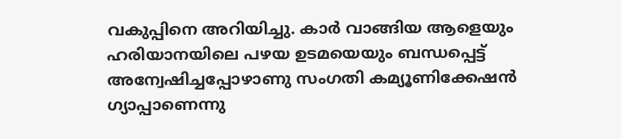വകുപ്പിനെ അറിയിച്ചു. കാർ വാങ്ങിയ ആളെയും ഹരിയാനയിലെ പഴയ ഉടമയെയും ബന്ധപ്പെട്ട് അന്വേഷിച്ചപ്പോഴാണു സംഗതി കമ്യൂണിക്കേഷൻ ഗ്യാപ്പാണെന്നു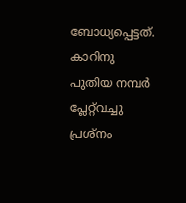ബോധ്യപ്പെട്ടത്. കാറിനു പുതിയ നമ്പർ പ്ലേറ്റ്‌വച്ചു പ്രശ്നം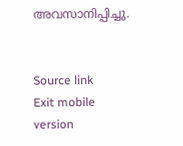അവസാനിപ്പിച്ചു.


Source link
Exit mobile version